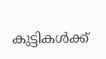കുട്ടികൾക്ക്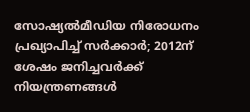സോഷ്യൽമീഡിയ നിരോധനം പ്രഖ്യാപിച്ച് സർക്കാർ; 2012ന് ശേഷം ജനിച്ചവർക്ക് നിയന്ത്രണങ്ങൾ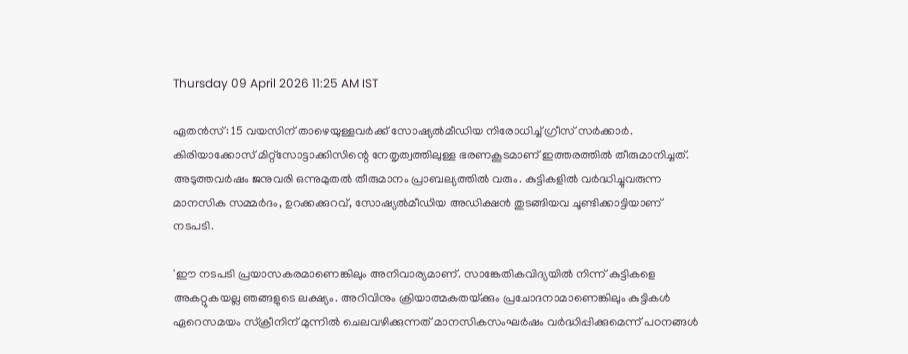Thursday 09 April 2026 11:25 AM IST

ഏതൻസ്: 15 വയസിന് താഴെയുള്ളവർക്ക് സോഷ്യൽമീഡിയ നിരോധിച്ച് ഗ്രീസ് സർക്കാർ. കിരിയാക്കോസ് മിറ്റ്സോട്ടാക്കിസിന്റെ നേതൃത്വത്തിലുള്ള ഭരണകൂടമാണ് ഇത്തരത്തിൽ തീരുമാനിച്ചത്. അടുത്തവർഷം ജനുവരി ഒന്നുമുതൽ തീരുമാനം പ്രാബല്യത്തിൽ വരും. കുട്ടികളിൽ വ‌ർദ്ധിച്ചുവരുന്ന മാനസിക സമ്മർദം, ഉറക്കക്കുറവ്, സോഷ്യൽമീഡിയ അഡിക്ഷൻ തുടങ്ങിയവ ചൂണ്ടിക്കാട്ടിയാണ് നടപടി.

'ഈ നടപടി പ്രയാസകരമാണെങ്കിലും അനിവാര്യമാണ്. സാങ്കേതികവിദ്യയിൽ നിന്ന് കുട്ടികളെ അകറ്റുകയല്ല ഞങ്ങളുടെ ലക്ഷ്യം. അറിവിനും ക്രിയാത്മകതയ്‌ക്കും പ്രചോദനാമാണെങ്കിലും കുട്ടികൾ ഏറെസമയം സ്‌ക്രീനിന് മുന്നിൽ ചെലവഴിക്കുന്നത് മാനസികസംഘർഷം വർദ്ധിപ്പിക്കുമെന്ന് പഠനങ്ങൾ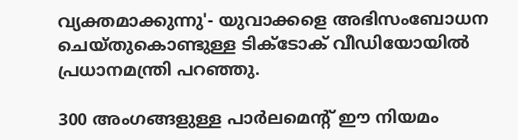വ്യക്തമാക്കുന്നു'- യുവാക്കളെ അഭിസംബോധന ചെയ്‌തുകൊണ്ടുള്ള ടിക്‌ടോക് വീഡിയോയിൽ പ്രധാനമന്ത്രി പറഞ്ഞു.

300 അംഗങ്ങളുള്ള പാർലമെന്റ് ഈ നിയമം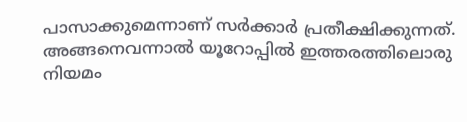പാസാക്കുമെന്നാണ് സർക്കാർ പ്രതീക്ഷിക്കുന്നത്. അങ്ങനെവന്നാൽ യൂറോപ്പിൽ ഇത്തരത്തിലൊരു നിയമം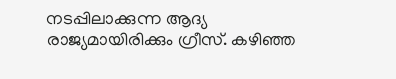നടപ്പിലാക്കുന്ന ആദ്യ രാജ്യമായിരിക്കും ഗ്രീസ്. കഴിഞ്ഞ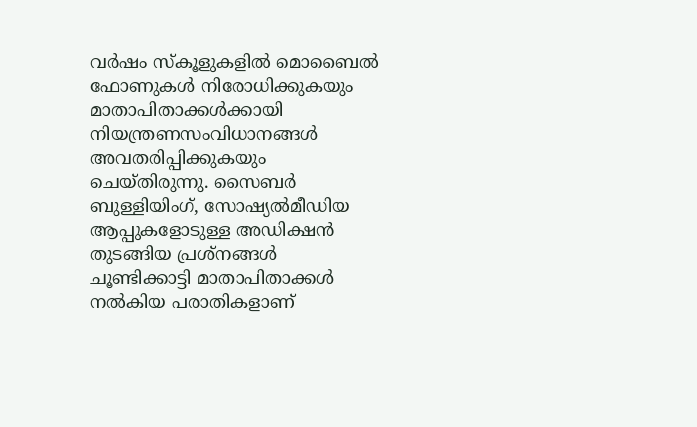വർഷം സ്‌കൂളുകളിൽ മൊബൈൽ ഫോണുകൾ നിരോധിക്കുകയും മാതാപിതാക്കൾക്കായി നിയന്ത്രണസംവിധാനങ്ങൾ അവതരിപ്പിക്കുകയും ചെയ്‌‌തിരുന്നു. സൈബർ ബുള്ളിയിംഗ്, സോഷ്യൽമീഡിയ ആപ്പുകളോടുള്ള അഡിക്ഷൻ തുടങ്ങിയ പ്രശ്‌നങ്ങൾ ചൂണ്ടിക്കാട്ടി മാതാപിതാക്കൾ നൽകിയ പരാതികളാണ്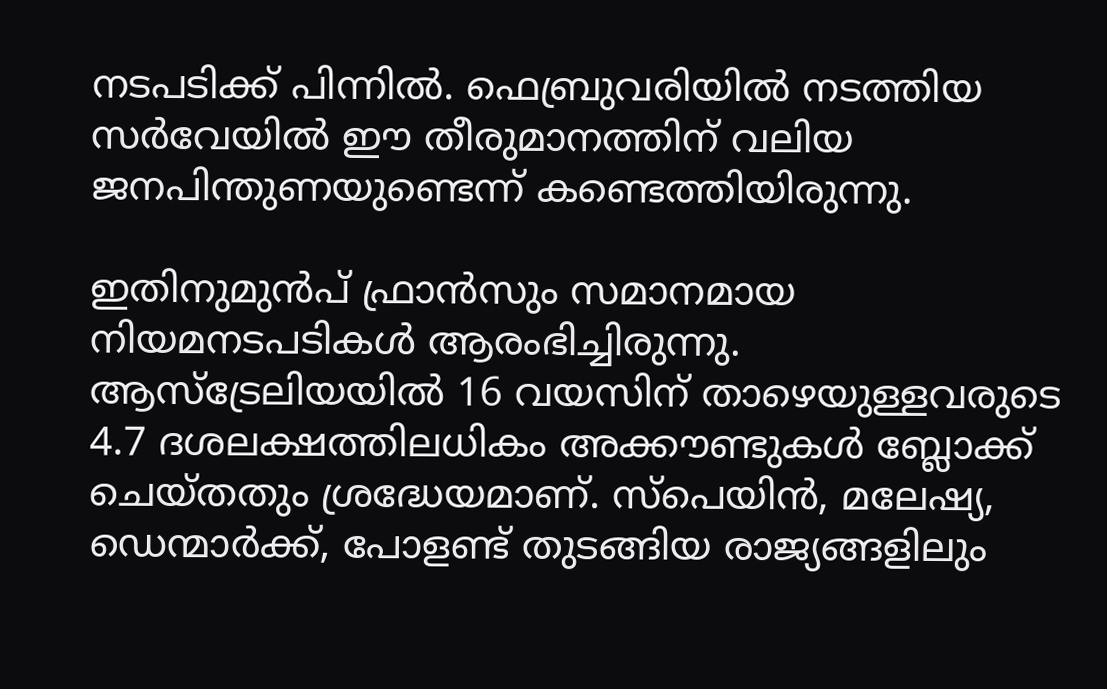നടപടിക്ക് പിന്നിൽ. ഫെബ്രുവരിയിൽ നടത്തിയ സർവേയിൽ ഈ തീരുമാനത്തിന് വലിയ ജനപിന്തുണയുണ്ടെന്ന് കണ്ടെത്തിയിരുന്നു.

ഇതിനുമുൻപ് ഫ്രാൻസും സമാനമായ നിയമനടപടികൾ ആരംഭിച്ചിരുന്നു. ആസ്‌ട്രേലിയയിൽ 16 വയസിന് താഴെയുള്ളവരുടെ 4.7 ദശലക്ഷത്തിലധികം അക്കൗണ്ടുകൾ ബ്ലോക്ക് ചെയ്‌തതും ശ്രദ്ധേയമാണ്. സ്‌പെയിൻ, മലേഷ്യ, ഡെന്മാർക്ക്, പോളണ്ട് തുടങ്ങിയ രാജ്യങ്ങളിലും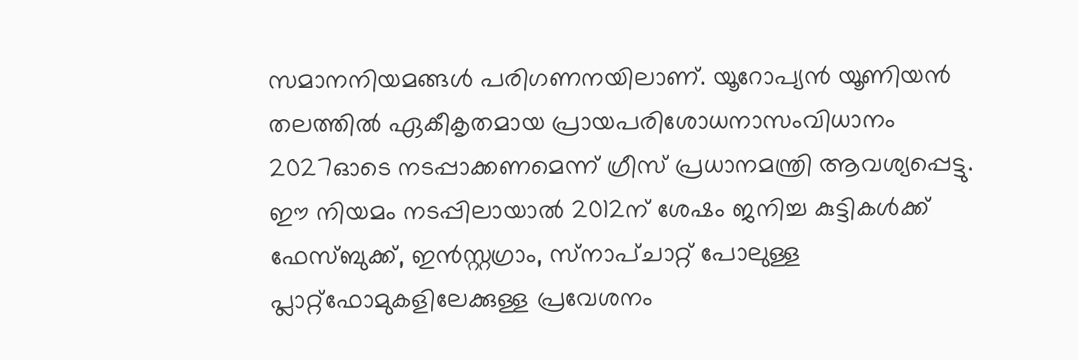സമാനനിയമങ്ങൾ പരിഗണനയിലാണ്. യൂറോപ്യൻ യൂണിയൻ തലത്തിൽ ഏകീകൃതമായ പ്രായപരിശോധനാസംവിധാനം 2027ഓടെ നടപ്പാക്കണമെന്ന് ഗ്രീസ് പ്രധാനമന്ത്രി ആവശ്യപ്പെട്ടു. ഈ നിയമം നടപ്പിലായാൽ 2012ന് ശേഷം ജനിച്ച കുട്ടികൾക്ക് ഫേസ്ബുക്ക്, ഇൻസ്റ്റഗ്രാം, സ്‌നാപ്‌ചാറ്റ് പോലുള്ള പ്ലാറ്റ്‌ഫോമുകളിലേക്കുള്ള പ്രവേശനം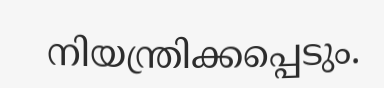നിയന്ത്രിക്കപ്പെടും.